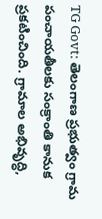TG Govt: తెలంగాణ ప్రభుత్వం గ్రామ పంచాయతీలకు సంక్రాంతి కానుక ప్రకటించింది. గ్రామాల అభివృద్ధి,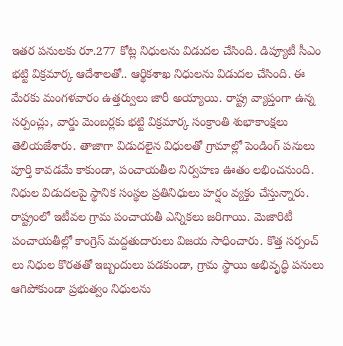ఇతర పనులకు రూ.277 కోట్ల నిధులను విడుదల చేసింది. డిప్యూటీ సీఎం భట్టి విక్రమార్క ఆదేశాలతో.. ఆర్థికశాఖ నిధులను విడుదల చేసింది. ఈ మేరకు మంగళవారం ఉత్తర్వులు జారీ అయ్యాయి. రాష్ట్ర వ్యాప్తంగా ఉన్న సర్పంచ్లు, వార్డు మెంబర్లకు భట్టి విక్రమార్క సంక్రాంతి శుభాకాంక్షలు తెలియజేశారు. తాజాగా విడుదలైన విధులతో గ్రామాల్లో పెండింగ్ పనులు పూర్తి కావడమే కాకుండా, పంచాయతీల నిర్వహణ ఊతం లభించనుంది. నిధుల విడుదలపై స్థానిక సంస్థల ప్రతినిధులు హర్షం వ్యక్తం చేస్తున్నారు.
రాష్ట్రంలో ఇటీవల గ్రామ పంచాయతీ ఎన్నికలు జరిగాయి. మెజారిటీ పంచాయతీల్లో కాంగ్రెస్ మద్దతుదారులు విజయ సాధించారు. కొత్త సర్పంచ్ లు నిధుల కొరతతో ఇబ్బందులు పడకుండా, గ్రామ స్థాయి అభివృద్ధి పనులు ఆగిపోకుండా ప్రభుత్వం నిధులను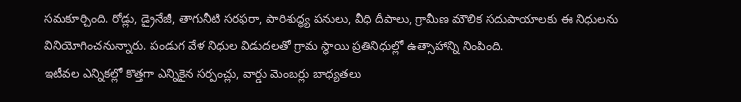సమకూర్చింది. రోడ్లు, డ్రైనేజీ, తాగునీటి సరఫరా, పారిశుద్ధ్య పనులు, వీధి దీపాలు, గ్రామీణ మౌలిక సదుపాయాలకు ఈ నిధులను వినియోగించనున్నారు. పండుగ వేళ నిధుల విడుదలతో గ్రామ స్థాయి ప్రతినిధుల్లో ఉత్సాహాన్ని నింపింది.
ఇటీవల ఎన్నికల్లో కొత్తగా ఎన్నికైన సర్పంచ్లు, వార్డు మెంబర్లు బాధ్యతలు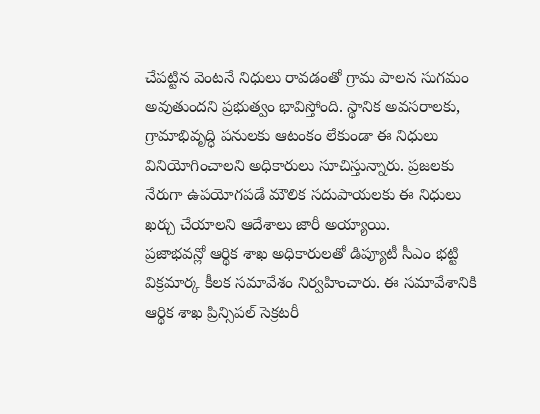చేపట్టిన వెంటనే నిధులు రావడంతో గ్రామ పాలన సుగమం అవుతుందని ప్రభుత్వం భావిస్తోంది. స్థానిక అవసరాలకు, గ్రామాభివృద్ధి పనులకు ఆటంకం లేకుండా ఈ నిధులు వినియోగించాలని అధికారులు సూచిస్తున్నారు. ప్రజలకు నేరుగా ఉపయోగపడే మౌలిక సదుపాయలకు ఈ నిధులు ఖర్చు చేయాలని ఆదేశాలు జారీ అయ్యాయి.
ప్రజాభవన్లో ఆర్థిక శాఖ అధికారులతో డిప్యూటీ సీఎం భట్టి విక్రమార్క కీలక సమావేశం నిర్వహించారు. ఈ సమావేశానికి ఆర్థిక శాఖ ప్రిన్సిపల్ సెక్రటరీ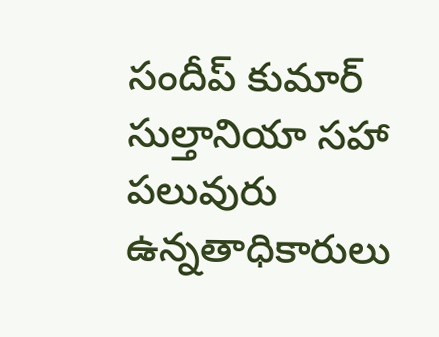సందీప్ కుమార్ సుల్తానియా సహా పలువురు ఉన్నతాధికారులు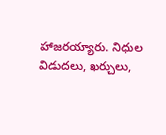హాజరయ్యారు. నిధుల విడుదలు, ఖర్చులు,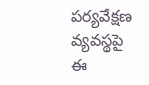పర్యవేక్షణ వ్యవస్థపై ఈ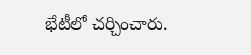భేటీలో చర్చించారు.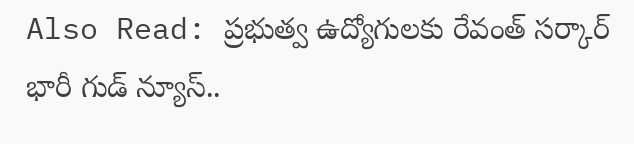Also Read: ప్రభుత్వ ఉద్యోగులకు రేవంత్ సర్కార్ భారీ గుడ్ న్యూస్..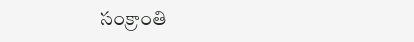సంక్రాంతి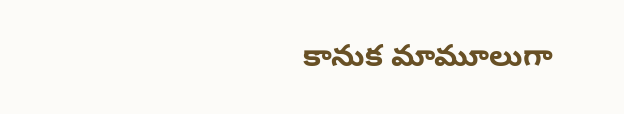కానుక మామూలుగా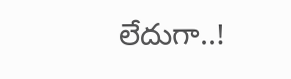లేదుగా..!